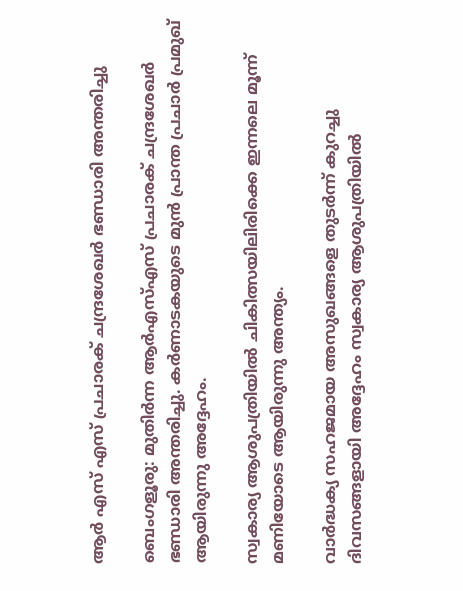ആർ എസ് എസ് പ്രചാരക് ചന്ദ്രശേഖർ ഭണ്ഡാരി അന്തരിച്ചു

ബെംഗളൂരു: മുതിർന്ന ആർഎസ്‌എസ് പ്രചാരക് ചന്ദ്രശേഖർ ഭണ്ഡാരി അന്തരിച്ചു. കർണാടകയുടെ മുൻ പ്രാന്ത പ്രചാർ പ്രമുഖ് ആയിരുന്നു അദ്ദേഹം.

സ്വകാര്യ ആശുപത്രിയിൽ ചികിത്സയിലിരിക്കെ ഇന്നലെ മൂന്ന് മണിയോടെ ആയിരുന്നു അന്ത്യം.

വാർദ്ധക്യ സഹജമായ അസുഖങ്ങളെ തുടർന്ന് കുറച്ചു ദിവസങ്ങളായി അദ്ദേഹം സ്വകാര്യ ആശുപത്രിയിൽ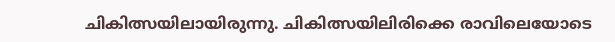ചികിത്സയിലായിരുന്നു. ചികിത്സയിലിരിക്കെ രാവിലെയോടെ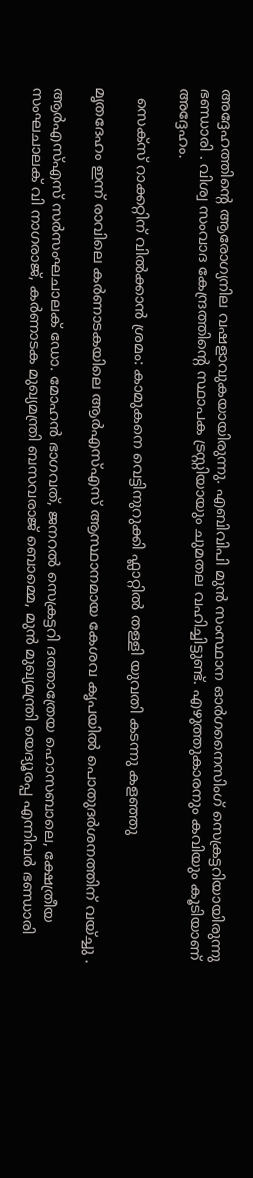അദ്ദേഹത്തിന്റെ ആരോഗ്യനില വഷളാവുകയായിരുന്നു. എബിവിപി മുൻ സംസ്ഥാന ഓർഗനൈസിംഗ് സെക്രട്ടറിയായിരുന്നു ഭണ്ഡാരി . വിശ്വ സംവാദ കേന്ദ്രത്തിന്റെ സ്ഥാപക ട്രസ്റ്റിയായും ചുമതല വഹിച്ചിട്ടുണ്ട്. എഴുത്തുകാരനും കവിയും കൂടിയാണ് അദ്ദേഹം.

  സെക്സ് റാക്കറ്റിന് വിൽക്കാൻ ശ്രമം: കാമുകനെ വെട്ടിനുറുക്കി ഫ്ലാറ്റിൽ തള്ളി യുവതി കടന്നു കളഞ്ഞു

മൃതദേഹം ഇന്ന് രാവിലെ കർണാടകയിലെ ആർഎസ്എസ് ആസ്ഥാനമായ കേശവ കൃപയിൽ പൊതുദർശനത്തിന് വയ്ച്ചു .

ആർഎസ്എസ് സർസംഘചാലക് ഡോ. മോഹൻ ഭാഗവത്, ജനറൽ സെക്രട്ടറി ദത്താത്രേയ ഹൊസബാലെ, ക്ഷേത്രീയ സംഘചാലക് വി നാഗരാജ്, കർണാടക മുഖ്യമന്ത്രി ബസവരാജ് ബൊമ്മെ, മുൻ മുഖ്യമന്ത്രി യെദ്യൂരപ്പ എന്നിവർ ഭണ്ഡാരി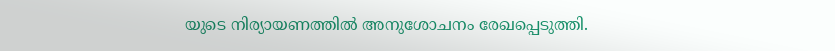യുടെ നിര്യായണത്തിൽ അനുശോചനം രേഖപ്പെടുത്തി.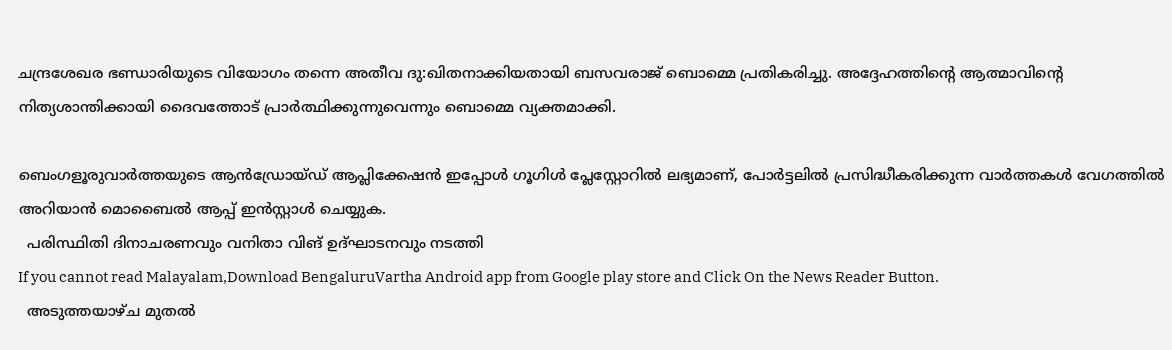ചന്ദ്രശേഖര ഭണ്ഡാരിയുടെ വിയോഗം തന്നെ അതീവ ദു:ഖിതനാക്കിയതായി ബസവരാജ് ബൊമ്മെ പ്രതികരിച്ചു. അദ്ദേഹത്തിന്റെ ആത്മാവിന്റെ നിത്യശാന്തിക്കായി ദൈവത്തോട് പ്രാർത്ഥിക്കുന്നുവെന്നും ബൊമ്മെ വ്യക്തമാക്കി.

ബെംഗളൂരുവാർത്തയുടെ ആൻഡ്രോയ്ഡ് ആപ്ലിക്കേഷൻ ഇപ്പോൾ ഗൂഗിൾ പ്ലേസ്റ്റോറിൽ ലഭ്യമാണ്, പോർട്ടലിൽ പ്രസിദ്ധീകരിക്കുന്ന വാർത്തകൾ വേഗത്തിൽ അറിയാൻ മൊബൈൽ ആപ്പ് ഇൻസ്റ്റാൾ ചെയ്യുക.
  പരിസ്ഥിതി ദിനാചരണവും വനിതാ വിങ് ഉദ്ഘാടനവും നടത്തി
If you cannot read Malayalam,Download BengaluruVartha Android app from Google play store and Click On the News Reader Button.
  അടുത്തയാഴ്ച മുതൽ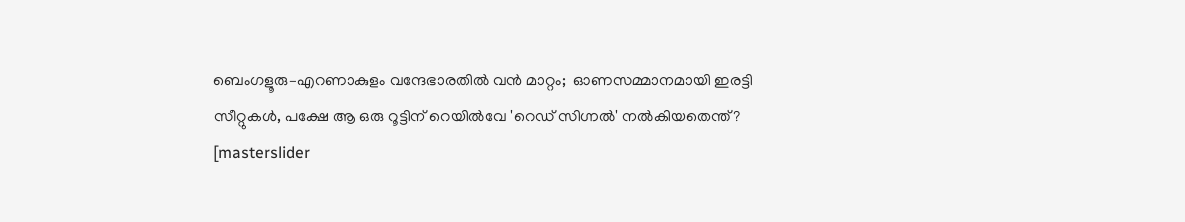ബെംഗളൂരു–എറണാകുളം വന്ദേഭാരതിൽ വൻ മാറ്റം;  ഓണസമ്മാനമായി ഇരട്ടി സീറ്റുകൾ, പക്ഷേ ആ ഒരു റൂട്ടിന് റെയിൽവേ 'റെഡ് സിഗ്നൽ' നൽകിയതെന്ത്?
[masterslider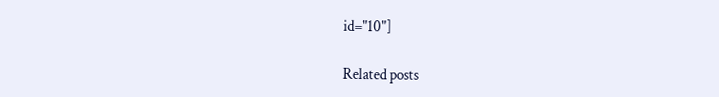id="10"]

Related posts